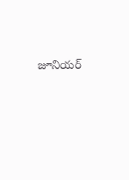జూనియర్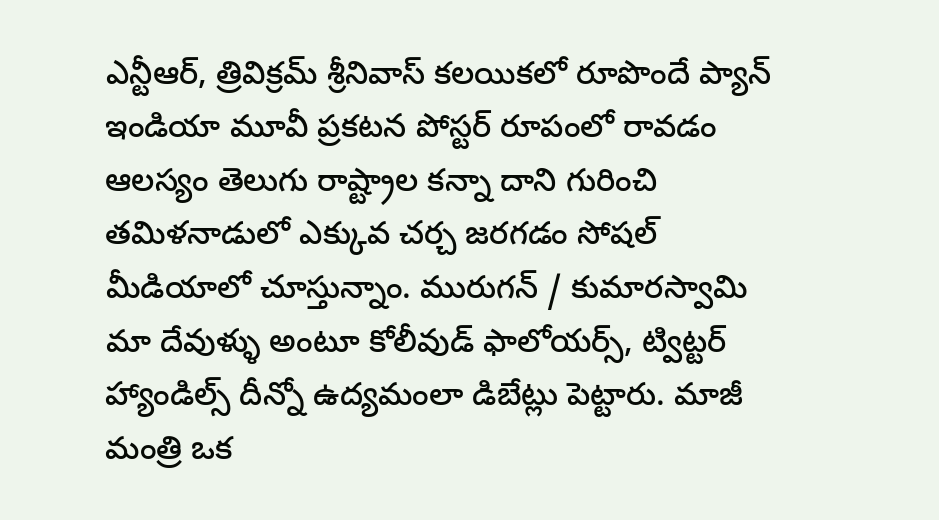ఎన్టీఆర్, త్రివిక్రమ్ శ్రీనివాస్ కలయికలో రూపొందే ప్యాన్ ఇండియా మూవీ ప్రకటన పోస్టర్ రూపంలో రావడం ఆలస్యం తెలుగు రాష్ట్రాల కన్నా దాని గురించి తమిళనాడులో ఎక్కువ చర్చ జరగడం సోషల్ మీడియాలో చూస్తున్నాం. మురుగన్ / కుమారస్వామి మా దేవుళ్ళు అంటూ కోలీవుడ్ ఫాలోయర్స్, ట్విట్టర్ హ్యాండిల్స్ దీన్నో ఉద్యమంలా డిబేట్లు పెట్టారు. మాజీ మంత్రి ఒక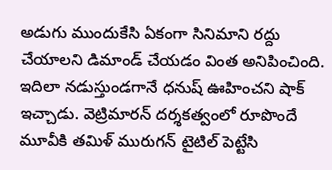అడుగు ముందుకేసి ఏకంగా సినిమాని రద్దు చేయాలని డిమాండ్ చేయడం వింత అనిపించింది.
ఇదిలా నడుస్తుండగానే ధనుష్ ఊహించని షాక్ ఇచ్చాడు. వెట్రిమారన్ దర్శకత్వంలో రూపొందే మూవీకి తమిళ్ మురుగన్ టైటిల్ పెట్టేసి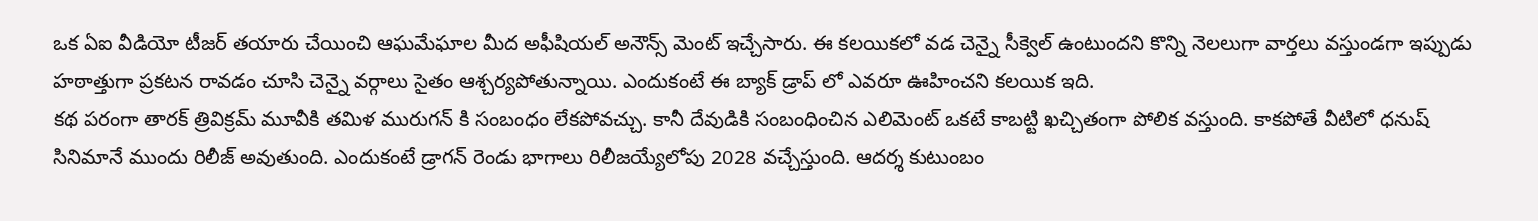ఒక ఏఐ వీడియో టీజర్ తయారు చేయించి ఆఘమేఘాల మీద అఫీషియల్ అనౌన్స్ మెంట్ ఇచ్చేసారు. ఈ కలయికలో వడ చెన్నై సీక్వెల్ ఉంటుందని కొన్ని నెలలుగా వార్తలు వస్తుండగా ఇప్పుడు హఠాత్తుగా ప్రకటన రావడం చూసి చెన్నై వర్గాలు సైతం ఆశ్చర్యపోతున్నాయి. ఎందుకంటే ఈ బ్యాక్ డ్రాప్ లో ఎవరూ ఊహించని కలయిక ఇది.
కథ పరంగా తారక్ త్రివిక్రమ్ మూవీకి తమిళ మురుగన్ కి సంబంధం లేకపోవచ్చు. కానీ దేవుడికి సంబంధించిన ఎలిమెంట్ ఒకటే కాబట్టి ఖచ్చితంగా పోలిక వస్తుంది. కాకపోతే వీటిలో ధనుష్ సినిమానే ముందు రిలీజ్ అవుతుంది. ఎందుకంటే డ్రాగన్ రెండు భాగాలు రిలీజయ్యేలోపు 2028 వచ్చేస్తుంది. ఆదర్శ కుటుంబం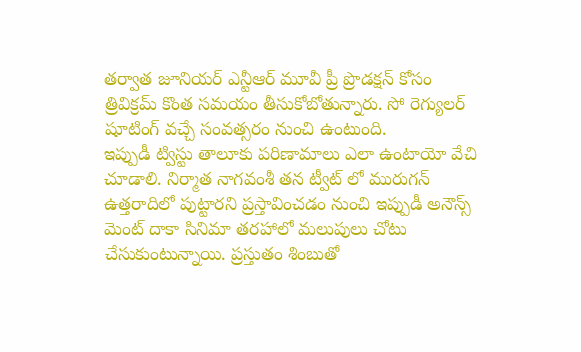తర్వాత జూనియర్ ఎన్టీఆర్ మూవీ ప్రీ ప్రొడక్షన్ కోసం త్రివిక్రమ్ కొంత సమయం తీసుకోబోతున్నారు. సో రెగ్యులర్ షూటింగ్ వచ్చే సంవత్సరం నుంచి ఉంటుంది.
ఇప్పుడీ ట్విస్టు తాలూకు పరిణామాలు ఎలా ఉంటాయో వేచి చూడాలి. నిర్మాత నాగవంశీ తన ట్వీట్ లో మురుగన్ ఉత్తరాదిలో పుట్టారని ప్రస్తావించడం నుంచి ఇప్పుడీ అనౌన్స్ మెంట్ దాకా సినిమా తరహాలో మలుపులు చోటు చేసుకుంటున్నాయి. ప్రస్తుతం శింబుతో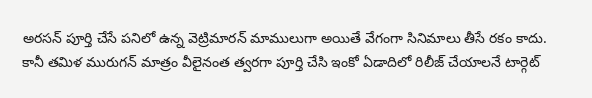అరసన్ పూర్తి చేసే పనిలో ఉన్న వెట్రిమారన్ మాములుగా అయితే వేగంగా సినిమాలు తీసే రకం కాదు. కానీ తమిళ మురుగన్ మాత్రం వీలైనంత త్వరగా పూర్తి చేసి ఇంకో ఏడాదిలో రిలీజ్ చేయాలనే టార్గెట్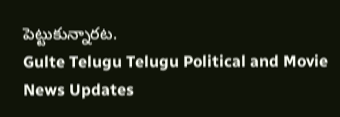పెట్టుకున్నారట.
Gulte Telugu Telugu Political and Movie News Updates